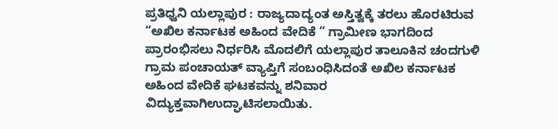ಪ್ರತಿಧ್ವನಿ ಯಲ್ಲಾಪುರ : ರಾಜ್ಯದಾದ್ಯಂತ ಅಸ್ತಿತ್ವಕ್ಕೆ ತರಲು ಹೊರಟಿರುವ “ಅಖಿಲ ಕರ್ನಾಟಕ ಅಹಿಂದ ವೇದಿಕೆ ” ಗ್ರಾಮೀಣ ಭಾಗದಿಂದ ಪ್ರಾರಂಭಿಸಲು ನಿರ್ಧರಿಸಿ ಮೊದಲಿಗೆ ಯಲ್ಲಾಪುರ ತಾಲೂಕಿನ ಚಂದಗುಳಿ ಗ್ರಾಮ ಪಂಚಾಯತ್ ವ್ಯಾಪ್ತಿಗೆ ಸಂಬಂಧಿಸಿದಂತೆ ಅಖಿಲ ಕರ್ನಾಟಕ ಅಹಿಂದ ವೇದಿಕೆ ಘಟಕವನ್ನು ಶನಿವಾರ ವಿದ್ಯುಕ್ತವಾಗಿಉದ್ಘಾಟಿಸಲಾಯಿತು.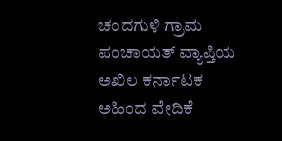ಚಂದಗುಳಿ ಗ್ರಾಮ ಪಂಚಾಯತ್ ವ್ಯಾಪ್ತಿಯ ಅಖಿಲ ಕರ್ನಾಟಕ ಅಹಿಂದ ವೇದಿಕೆ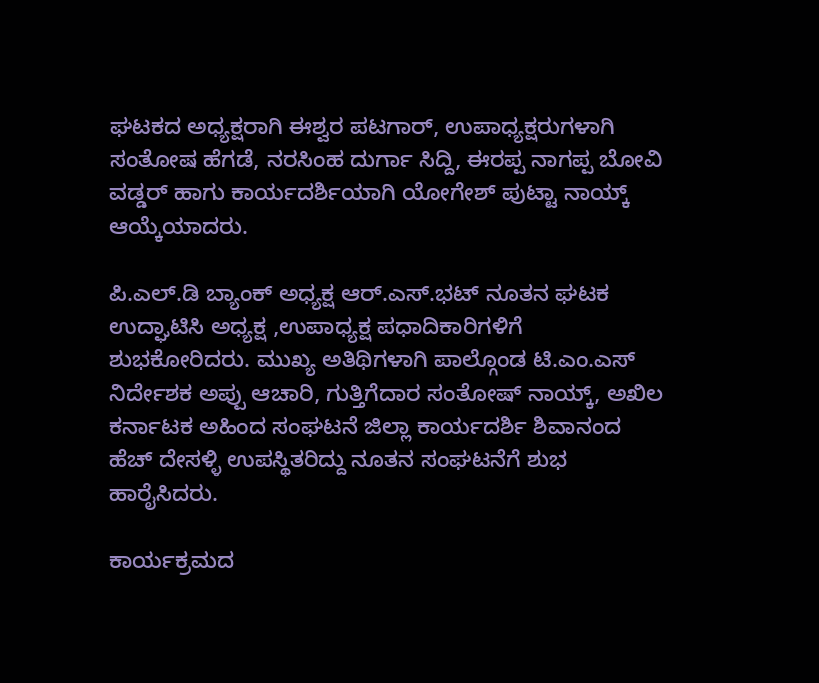ಘಟಕದ ಅಧ್ಯಕ್ಷರಾಗಿ ಈಶ್ವರ ಪಟಗಾರ್, ಉಪಾಧ್ಯಕ್ಷರುಗಳಾಗಿ ಸಂತೋಷ ಹೆಗಡೆ, ನರಸಿಂಹ ದುರ್ಗಾ ಸಿದ್ದಿ, ಈರಪ್ಪ ನಾಗಪ್ಪ ಬೋವಿ ವಡ್ಡರ್ ಹಾಗು ಕಾರ್ಯದರ್ಶಿಯಾಗಿ ಯೋಗೇಶ್ ಪುಟ್ಟಾ ನಾಯ್ಕ್ ಆಯ್ಕೆಯಾದರು.

ಪಿ.ಎಲ್.ಡಿ ಬ್ಯಾಂಕ್ ಅಧ್ಯಕ್ಷ ಆರ್.ಎಸ್.ಭಟ್ ನೂತನ ಘಟಕ ಉದ್ಘಾಟಿಸಿ ಅಧ್ಯಕ್ಷ ,ಉಪಾಧ್ಯಕ್ಷ ಪಧಾದಿಕಾರಿಗಳಿಗೆ ಶುಭಕೋರಿದರು. ಮುಖ್ಯ ಅತಿಥಿಗಳಾಗಿ ಪಾಲ್ಗೊಂಡ ಟಿ.ಎಂ.ಎಸ್ ನಿರ್ದೇಶಕ ಅಪ್ಪು ಆಚಾರಿ, ಗುತ್ತಿಗೆದಾರ ಸಂತೋಷ್ ನಾಯ್ಕ್, ಅಖಿಲ ಕರ್ನಾಟಕ ಅಹಿಂದ ಸಂಘಟನೆ ಜಿಲ್ಲಾ ಕಾರ್ಯದರ್ಶಿ ಶಿವಾನಂದ ಹೆಚ್ ದೇಸಳ್ಳಿ ಉಪಸ್ಥಿತರಿದ್ದು ನೂತನ ಸಂಘಟನೆಗೆ ಶುಭ ಹಾರೈಸಿದರು.

ಕಾರ್ಯಕ್ರಮದ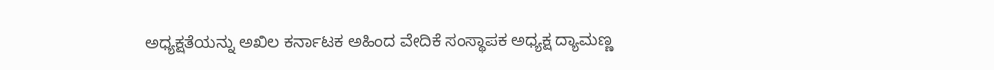ಅಧ್ಯಕ್ಷತೆಯನ್ನು ಅಖಿಲ ಕರ್ನಾಟಕ ಅಹಿಂದ ವೇದಿಕೆ ಸಂಸ್ಥಾಪಕ ಅಧ್ಯಕ್ಷ ದ್ಯಾಮಣ್ಣ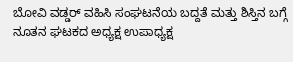ಬೋವಿ ವಡ್ಡರ್ ವಹಿಸಿ ಸಂಘಟನೆಯ ಬದ್ದತೆ ಮತ್ತು ಶಿಸ್ತಿನ ಬಗ್ಗೆ ನೂತನ ಘಟಕದ ಅಧ್ಯಕ್ಷ ಉಪಾಧ್ಯಕ್ಷ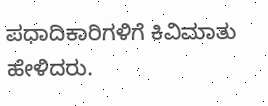ಪಧಾದಿಕಾರಿಗಳಿಗೆ ಕಿವಿಮಾತು ಹೇಳಿದರು.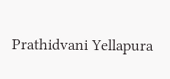Prathidvani Yellapura